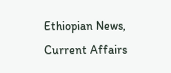Ethiopian News, Current Affairs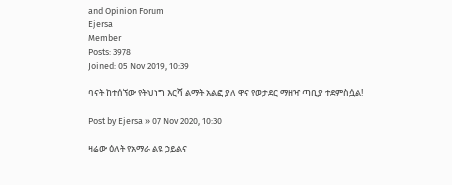and Opinion Forum
Ejersa
Member
Posts: 3978
Joined: 05 Nov 2019, 10:39

ባናት ከተሰኘው የትህነግ እርሻ ልማት አልፎ ያለ ዋና የወታደር ማዘዣ ጣቢያ ተደምስሷል!

Post by Ejersa » 07 Nov 2020, 10:30

ዛሬው ዕለት የአማራ ልዩ ኃይልና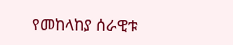የመከላከያ ሰራዊቱ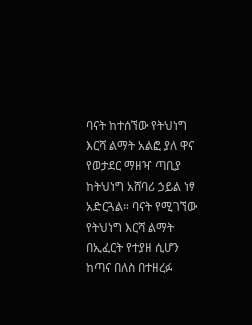ባናት ከተሰኘው የትህነግ እርሻ ልማት አልፎ ያለ ዋና የወታደር ማዘዣ ጣቢያ ከትህነግ አሸባሪ ኃይል ነፃ አድርጓል። ባናት የሚገኘው የትህነግ እርሻ ልማት በኢፈርት የተያዘ ሲሆን ከጣና በለስ በተዘረፉ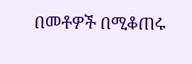በመቶዎች በሚቆጠሩ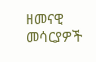ዘመናዊ መሳርያዎች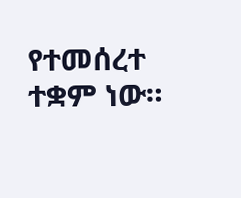የተመሰረተ ተቋም ነው።